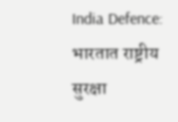India Defence: भारतात राष्ट्रीय सुरक्षा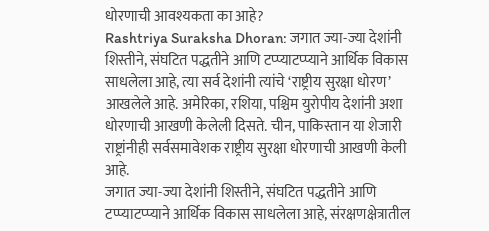धोरणाची आवश्यकता का आहे?
Rashtriya Suraksha Dhoran: जगात ज्या-ज्या देशांनी शिस्तीने, संघटित पद्धतीने आणि टप्प्याटप्प्याने आर्थिक विकास साधलेला आहे, त्या सर्व देशांनी त्यांचे ‘राष्ट्रीय सुरक्षा धोरण’ आखलेले आहे. अमेरिका, रशिया, पश्चिम युरोपीय देशांनी अशा धोरणाची आखणी केलेली दिसते. चीन, पाकिस्तान या शेजारी राष्ट्रांनीही सर्वसमावेशक राष्ट्रीय सुरक्षा धोरणाची आखणी केली आहे.
जगात ज्या-ज्या देशांनी शिस्तीने, संघटित पद्धतीने आणि टप्प्याटप्प्याने आर्थिक विकास साधलेला आहे, संरक्षणक्षेत्रातील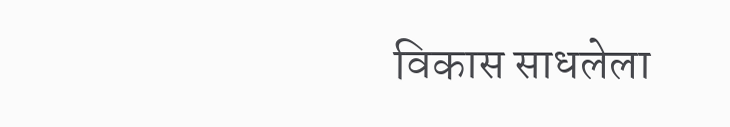विकास साधलेला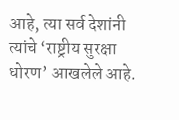आहे, त्या सर्व देशांनी त्यांचे ‘राष्ट्रीय सुरक्षा धोरण’ आखलेले आहे.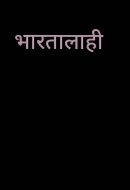भारतालाही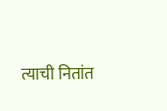त्याची नितांत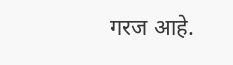गरज आहे.